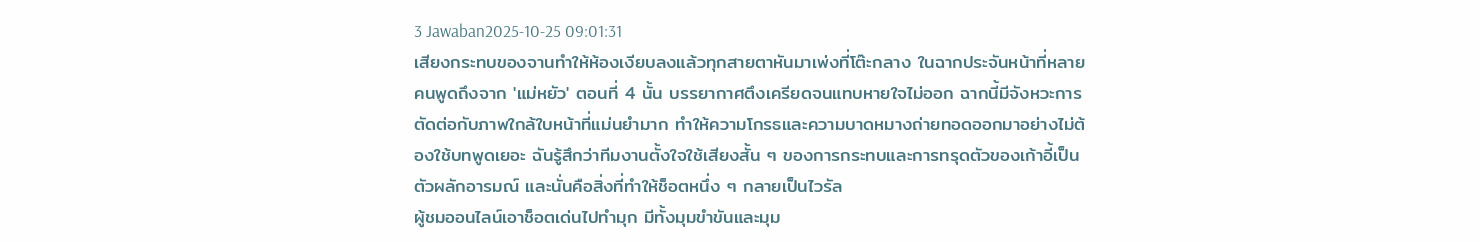3 Jawaban2025-10-25 09:01:31
เสียงกระทบของจานทำให้ห้องเงียบลงแล้วทุกสายตาหันมาเพ่งที่โต๊ะกลาง ในฉากประจันหน้าที่หลายคนพูดถึงจาก 'แม่หยัว' ตอนที่ 4 นั้น บรรยากาศตึงเครียดจนแทบหายใจไม่ออก ฉากนี้มีจังหวะการตัดต่อกับภาพใกล้ใบหน้าที่แม่นยำมาก ทำให้ความโกรธและความบาดหมางถ่ายทอดออกมาอย่างไม่ต้องใช้บทพูดเยอะ ฉันรู้สึกว่าทีมงานตั้งใจใช้เสียงสั้น ๆ ของการกระทบและการทรุดตัวของเก้าอี้เป็นตัวผลักอารมณ์ และนั่นคือสิ่งที่ทำให้ช็อตหนึ่ง ๆ กลายเป็นไวรัล
ผู้ชมออนไลน์เอาช็อตเด่นไปทำมุก มีทั้งมุมขำขันและมุม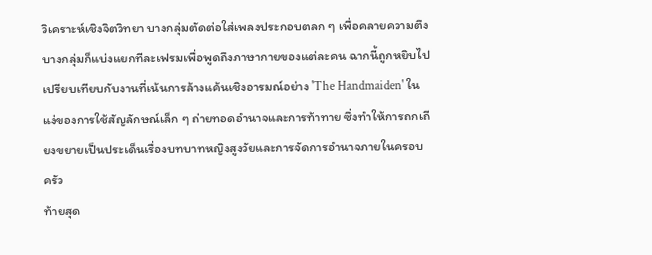วิเคราะห์เชิงจิตวิทยา บางกลุ่มตัดต่อใส่เพลงประกอบตลก ๆ เพื่อคลายความตึง บางกลุ่มก็แบ่งแยกทีละเฟรมเพื่อพูดถึงภาษากายของแต่ละคน ฉากนี้ถูกหยิบไปเปรียบเทียบกับงานที่เน้นการล้างแค้นเชิงอารมณ์อย่าง 'The Handmaiden' ในแง่ของการใช้สัญลักษณ์เล็ก ๆ ถ่ายทอดอำนาจและการท้าทาย ซึ่งทำให้การถกเถียงขยายเป็นประเด็นเรื่องบทบาทหญิงสูงวัยและการจัดการอำนาจภายในครอบครัว
ท้ายสุด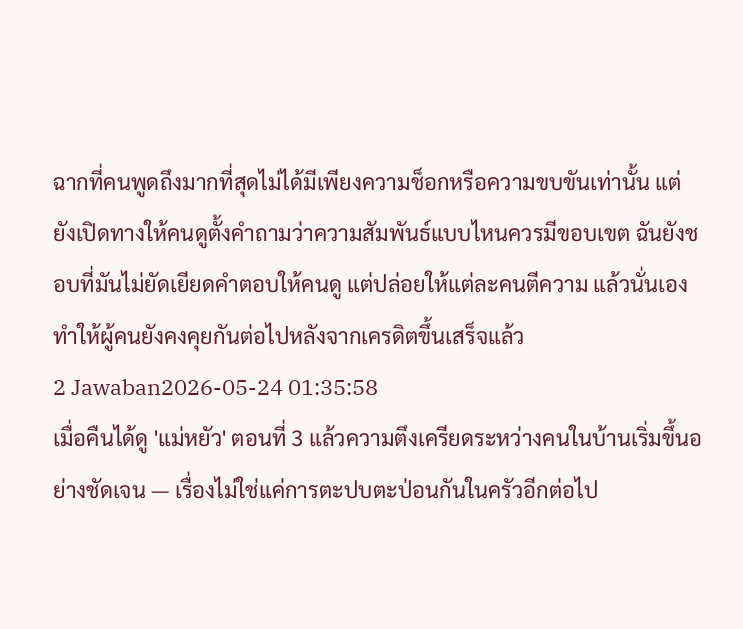ฉากที่คนพูดถึงมากที่สุดไม่ได้มีเพียงความช็อกหรือความขบขันเท่านั้น แต่ยังเปิดทางให้คนดูตั้งคำถามว่าความสัมพันธ์แบบไหนควรมีขอบเขต ฉันยังชอบที่มันไม่ยัดเยียดคำตอบให้คนดู แต่ปล่อยให้แต่ละคนตีความ แล้วนั่นเองทำให้ผู้คนยังคงคุยกันต่อไปหลังจากเครดิตขึ้นเสร็จแล้ว
2 Jawaban2026-05-24 01:35:58
เมื่อคืนได้ดู 'แม่หยัว' ตอนที่ 3 แล้วความตึงเครียดระหว่างคนในบ้านเริ่มขึ้นอย่างชัดเจน — เรื่องไม่ใช่แค่การตะปบตะป่อนกันในครัวอีกต่อไป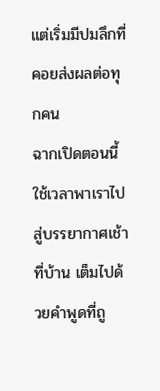แต่เริ่มมีปมลึกที่คอยส่งผลต่อทุกคน
ฉากเปิดตอนนี้ใช้เวลาพาเราไปสู่บรรยากาศเช้าที่บ้าน เต็มไปด้วยคำพูดที่ถู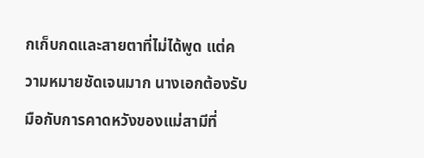กเก็บกดและสายตาที่ไม่ได้พูด แต่ความหมายชัดเจนมาก นางเอกต้องรับมือกับการคาดหวังของแม่สามีที่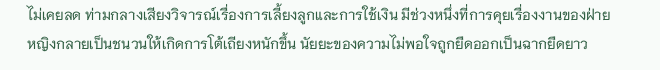ไม่เคยลด ท่ามกลางเสียงวิจารณ์เรื่องการเลี้ยงลูกและการใช้เงิน มีช่วงหนึ่งที่การคุยเรื่องงานของฝ่ายหญิงกลายเป็นชนวนให้เกิดการโต้เถียงหนักขึ้น นัยยะของความไม่พอใจถูกยืดออกเป็นฉากยืดยาว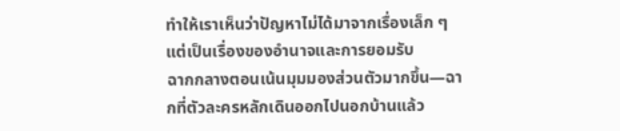ทำให้เราเห็นว่าปัญหาไม่ได้มาจากเรื่องเล็ก ๆ แต่เป็นเรื่องของอำนาจและการยอมรับ
ฉากกลางตอนเน้นมุมมองส่วนตัวมากขึ้น—ฉากที่ตัวละครหลักเดินออกไปนอกบ้านแล้ว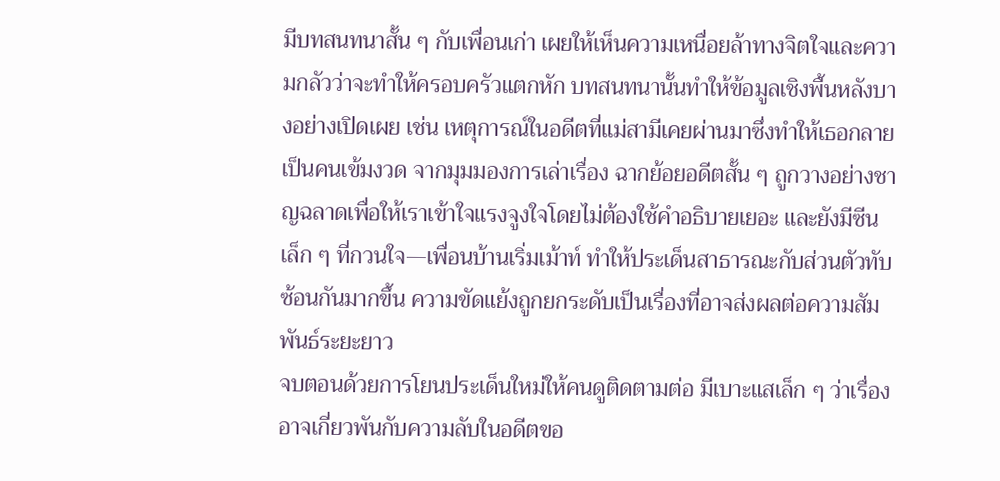มีบทสนทนาสั้น ๆ กับเพื่อนเก่า เผยให้เห็นความเหนื่อยล้าทางจิตใจและความกลัวว่าจะทำให้ครอบครัวแตกหัก บทสนทนานั้นทำให้ข้อมูลเชิงพื้นหลังบางอย่างเปิดเผย เช่น เหตุการณ์ในอดีตที่แม่สามีเคยผ่านมาซึ่งทำให้เธอกลายเป็นคนเข้มงวด จากมุมมองการเล่าเรื่อง ฉากย้อยอดีตสั้น ๆ ถูกวางอย่างชาญฉลาดเพื่อให้เราเข้าใจแรงจูงใจโดยไม่ต้องใช้คำอธิบายเยอะ และยังมีซีนเล็ก ๆ ที่กวนใจ—เพื่อนบ้านเริ่มเม้าท์ ทำให้ประเด็นสาธารณะกับส่วนตัวทับซ้อนกันมากขึ้น ความขัดแย้งถูกยกระดับเป็นเรื่องที่อาจส่งผลต่อความสัมพันธ์ระยะยาว
จบตอนด้วยการโยนประเด็นใหม่ให้คนดูติดตามต่อ มีเบาะแสเล็ก ๆ ว่าเรื่องอาจเกี่ยวพันกับความลับในอดีตขอ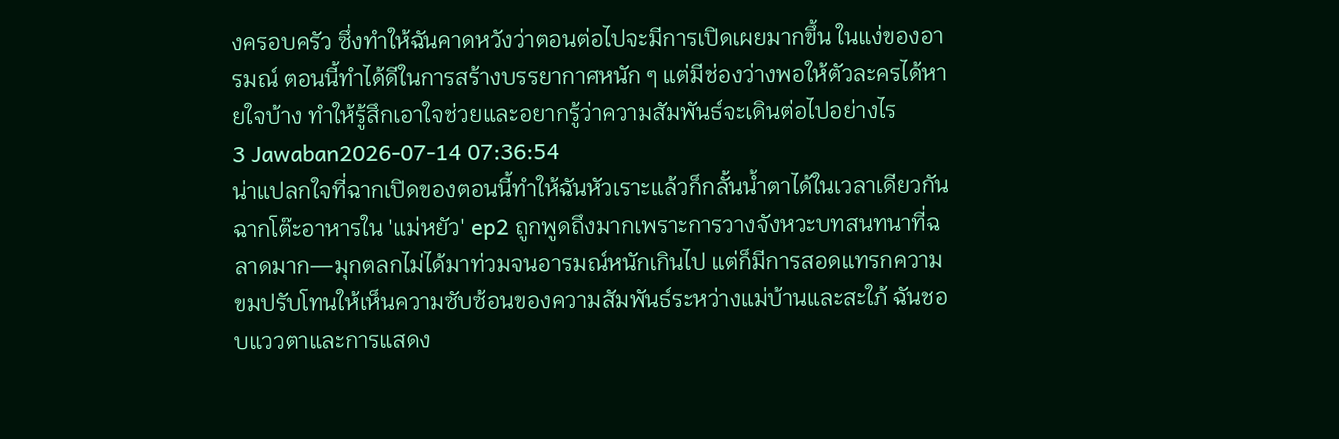งครอบครัว ซึ่งทำให้ฉันคาดหวังว่าตอนต่อไปจะมีการเปิดเผยมากขึ้น ในแง่ของอารมณ์ ตอนนี้ทำได้ดีในการสร้างบรรยากาศหนัก ๆ แต่มีช่องว่างพอให้ตัวละครได้หายใจบ้าง ทำให้รู้สึกเอาใจช่วยและอยากรู้ว่าความสัมพันธ์จะเดินต่อไปอย่างไร
3 Jawaban2026-07-14 07:36:54
น่าแปลกใจที่ฉากเปิดของตอนนี้ทำให้ฉันหัวเราะแล้วก็กลั้นน้ำตาได้ในเวลาเดียวกัน ฉากโต๊ะอาหารใน 'แม่หยัว' ep2 ถูกพูดถึงมากเพราะการวางจังหวะบทสนทนาที่ฉลาดมาก—มุกตลกไม่ได้มาท่วมจนอารมณ์หนักเกินไป แต่ก็มีการสอดแทรกความขมปรับโทนให้เห็นความซับซ้อนของความสัมพันธ์ระหว่างแม่บ้านและสะใภ้ ฉันชอบแววตาและการแสดง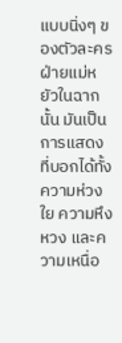แบบนิ่งๆ ของตัวละครฝ่ายแม่หยัวในฉากนั้น มันเป็นการแสดงที่บอกได้ทั้งความห่วงใย ความหึงหวง และความเหนื่อ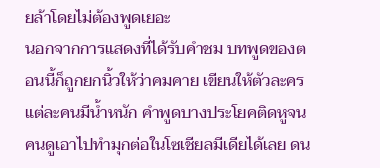ยล้าโดยไม่ต้องพูดเยอะ
นอกจากการแสดงที่ได้รับคำชม บทพูดของตอนนี้ก็ถูกยกนิ้วให้ว่าคมคาย เขียนให้ตัวละครแต่ละคนมีน้ำหนัก คำพูดบางประโยคติดหูจนคนดูเอาไปทำมุกต่อในโซเชียลมีเดียได้เลย ดน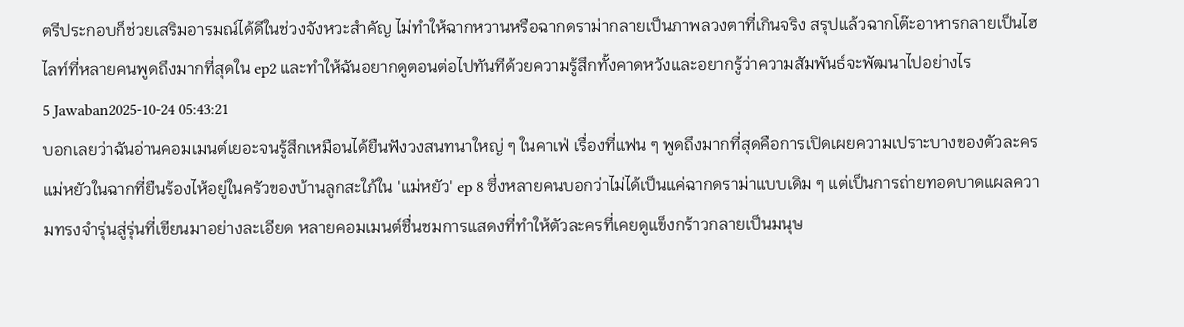ตรีประกอบก็ช่วยเสริมอารมณ์ได้ดีในช่วงจังหวะสำคัญ ไม่ทำให้ฉากหวานหรือฉากดราม่ากลายเป็นภาพลวงตาที่เกินจริง สรุปแล้วฉากโต๊ะอาหารกลายเป็นไฮไลท์ที่หลายคนพูดถึงมากที่สุดใน ep2 และทำให้ฉันอยากดูตอนต่อไปทันทีด้วยความรู้สึกทั้งคาดหวังและอยากรู้ว่าความสัมพันธ์จะพัฒนาไปอย่างไร
5 Jawaban2025-10-24 05:43:21
บอกเลยว่าฉันอ่านคอมเมนต์เยอะจนรู้สึกเหมือนได้ยืนฟังวงสนทนาใหญ่ ๆ ในคาเฟ่ เรื่องที่แฟน ๆ พูดถึงมากที่สุดคือการเปิดเผยความเปราะบางของตัวละครแม่หยัวในฉากที่ยืนร้องไห้อยู่ในครัวของบ้านลูกสะใภ้ใน 'แม่หยัว' ep 8 ซึ่งหลายคนบอกว่าไม่ได้เป็นแค่ฉากดราม่าแบบเดิม ๆ แต่เป็นการถ่ายทอดบาดแผลความทรงจำรุ่นสู่รุ่นที่เขียนมาอย่างละเอียด หลายคอมเมนต์ชื่นชมการแสดงที่ทำให้ตัวละครที่เคยดูแข็งกร้าวกลายเป็นมนุษ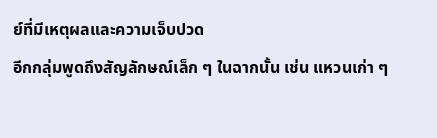ย์ที่มีเหตุผลและความเจ็บปวด
อีกกลุ่มพูดถึงสัญลักษณ์เล็ก ๆ ในฉากนั้น เช่น แหวนเก่า ๆ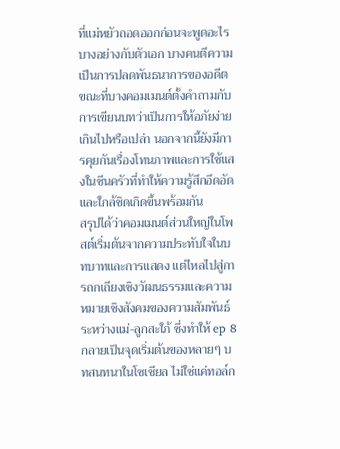ที่แม่หยัวถอดออกก่อนจะพูดอะไรบางอย่างกับตัวเอก บางคนตีความเป็นการปลดพันธนาการของอดีต ขณะที่บางคอมเมนต์ตั้งคำถามกับการเขียนบทว่าเป็นการให้อภัยง่ายเกินไปหรือเปล่า นอกจากนี้ยังมีการคุยกันเรื่องโทนภาพและการใช้แสงในซีนครัวที่ทำให้ความรู้สึกอึดอัดและใกล้ชิดเกิดขึ้นพร้อมกัน
สรุปได้ว่าคอมเมนต์ส่วนใหญ่ในโพสต์เริ่มต้นจากความประทับใจในบทบาทและการแสดง แต่ไหลไปสู่การถกเถียงเชิงวัฒนธรรมและความหมายเชิงสังคมของความสัมพันธ์ระหว่างแม่-ลูกสะใภ้ ซึ่งทำให้ ep 8 กลายเป็นจุดเริ่มต้นของหลายๆ บทสนทนาในโซเชียล ไม่ใช่แค่ทอล์ก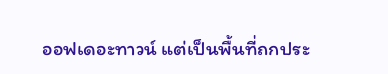ออฟเดอะทาวน์ แต่เป็นพื้นที่ถกประ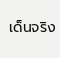เด็นจริง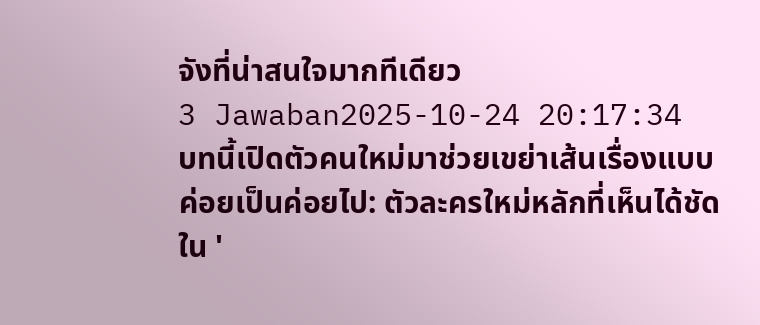จังที่น่าสนใจมากทีเดียว
3 Jawaban2025-10-24 20:17:34
บทนี้เปิดตัวคนใหม่มาช่วยเขย่าเส้นเรื่องแบบค่อยเป็นค่อยไป: ตัวละครใหม่หลักที่เห็นได้ชัดใน '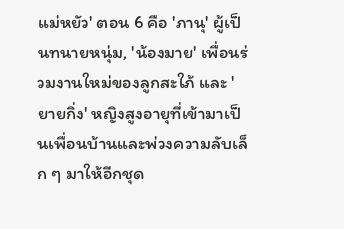แม่หยัว' ตอน 6 คือ 'ภานุ' ผู้เป็นทนายหนุ่ม, 'น้องมาย' เพื่อนร่วมงานใหม่ของลูกสะใภ้ และ 'ยายกิ่ง' หญิงสูงอายุที่เข้ามาเป็นเพื่อนบ้านและพ่วงความลับเล็ก ๆ มาให้อีกชุด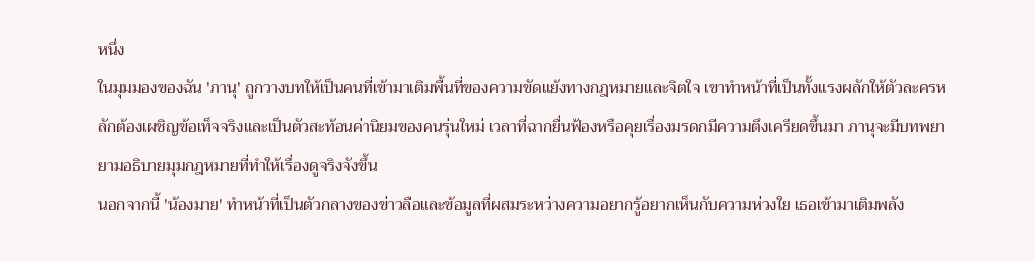หนึ่ง
ในมุมมองของฉัน 'ภานุ' ถูกวางบทให้เป็นคนที่เข้ามาเติมพื้นที่ของความขัดแย้งทางกฎหมายและจิตใจ เขาทำหน้าที่เป็นทั้งแรงผลักให้ตัวละครหลักต้องเผชิญข้อเท็จจริงและเป็นตัวสะท้อนค่านิยมของคนรุ่นใหม่ เวลาที่ฉากยื่นฟ้องหรือคุยเรื่องมรดกมีความตึงเครียดขึ้นมา ภานุจะมีบทพยายามอธิบายมุมกฎหมายที่ทำให้เรื่องดูจริงจังขึ้น
นอกจากนี้ 'น้องมาย' ทำหน้าที่เป็นตัวกลางของข่าวลือและข้อมูลที่ผสมระหว่างความอยากรู้อยากเห็นกับความห่วงใย เธอเข้ามาเติมพลัง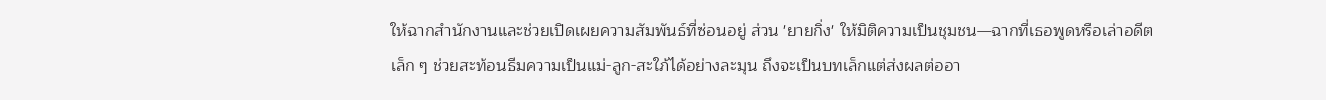ให้ฉากสำนักงานและช่วยเปิดเผยความสัมพันธ์ที่ซ่อนอยู่ ส่วน 'ยายกิ่ง' ให้มิติความเป็นชุมชน—ฉากที่เธอพูดหรือเล่าอดีตเล็ก ๆ ช่วยสะท้อนธีมความเป็นแม่-ลูก-สะใภ้ได้อย่างละมุน ถึงจะเป็นบทเล็กแต่ส่งผลต่ออา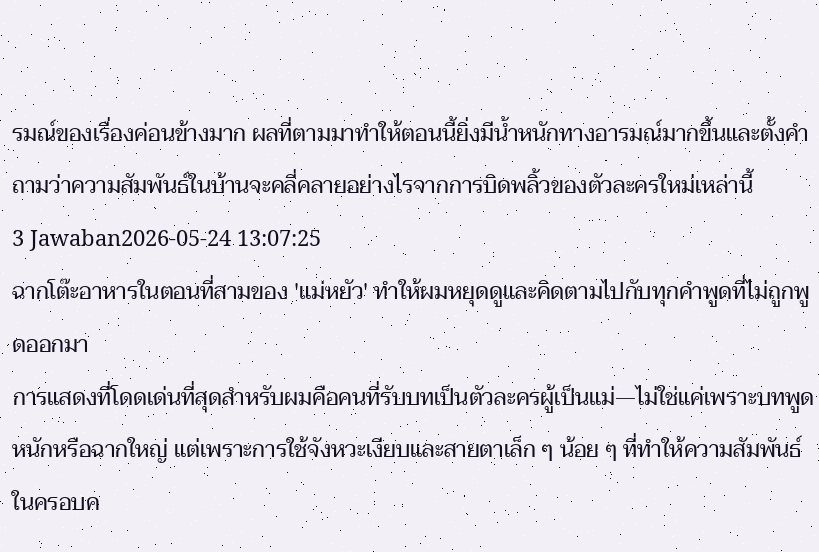รมณ์ของเรื่องค่อนข้างมาก ผลที่ตามมาทำให้ตอนนี้ยิ่งมีน้ำหนักทางอารมณ์มากขึ้นและตั้งคำถามว่าความสัมพันธ์ในบ้านจะคลี่คลายอย่างไรจากการบิดพลิ้วของตัวละครใหม่เหล่านี้
3 Jawaban2026-05-24 13:07:25
ฉากโต๊ะอาหารในตอนที่สามของ 'แม่หยัว' ทำให้ผมหยุดดูและคิดตามไปกับทุกคำพูดที่ไม่ถูกพูดออกมา
การแสดงที่โดดเด่นที่สุดสำหรับผมคือคนที่รับบทเป็นตัวละครผู้เป็นแม่—ไม่ใช่แค่เพราะบทพูดหนักหรือฉากใหญ่ แต่เพราะการใช้จังหวะเงียบและสายตาเล็ก ๆ น้อย ๆ ที่ทำให้ความสัมพันธ์ในครอบค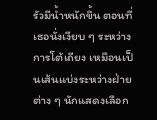รัวมีน้ำหนักขึ้น ตอนที่เธอนั่งเงียบ ๆ ระหว่างการโต้เถียง เหมือนเป็นเส้นแบ่งระหว่างฝ่ายต่าง ๆ นักแสดงเลือก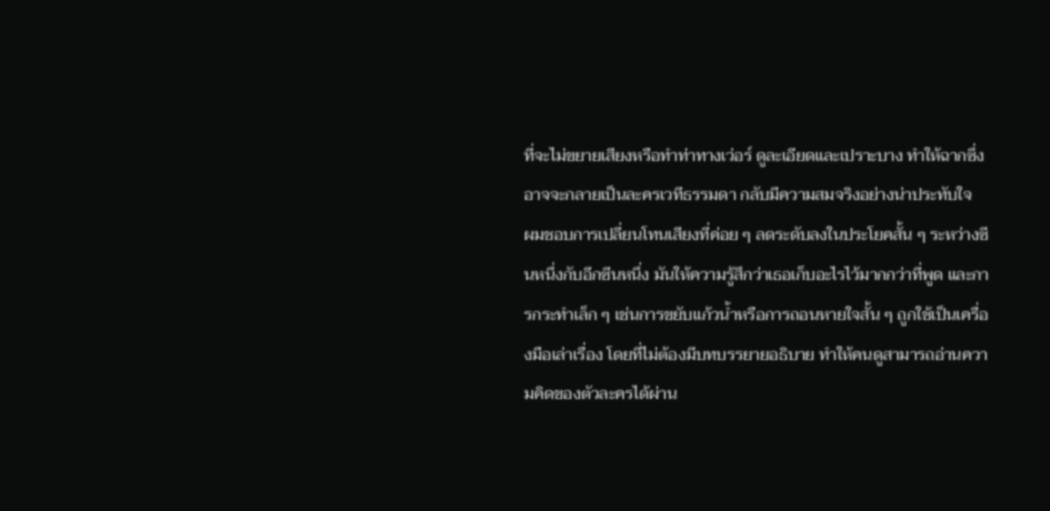ที่จะไม่ขยายเสียงหรือทำท่าทางเว่อร์ ดูละเอียดและเปราะบาง ทำให้ฉากซึ่งอาจจะกลายเป็นละครเวทีธรรมดา กลับมีความสมจริงอย่างน่าประทับใจ
ผมชอบการเปลี่ยนโทนเสียงที่ค่อย ๆ ลดระดับลงในประโยคสั้น ๆ ระหว่างซีนหนึ่งกับอีกซีนหนึ่ง มันให้ความรู้สึกว่าเธอเก็บอะไรไว้มากกว่าที่พูด และการกระทำเล็ก ๆ เช่นการขยับแก้วน้ำหรือการถอนหายใจสั้น ๆ ถูกใช้เป็นเครื่องมือเล่าเรื่อง โดยที่ไม่ต้องมีบทบรรยายอธิบาย ทำให้คนดูสามารถอ่านความคิดของตัวละครได้ผ่าน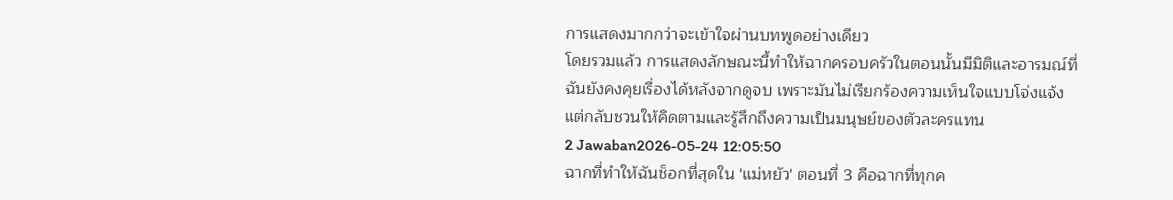การแสดงมากกว่าจะเข้าใจผ่านบทพูดอย่างเดียว
โดยรวมแล้ว การแสดงลักษณะนี้ทำให้ฉากครอบครัวในตอนนั้นมีมิติและอารมณ์ที่ฉันยังคงคุยเรื่องได้หลังจากดูจบ เพราะมันไม่เรียกร้องความเห็นใจแบบโจ่งแจ้ง แต่กลับชวนให้คิดตามและรู้สึกถึงความเป็นมนุษย์ของตัวละครแทน
2 Jawaban2026-05-24 12:05:50
ฉากที่ทำให้ฉันช็อกที่สุดใน 'แม่หยัว' ตอนที่ 3 คือฉากที่ทุกค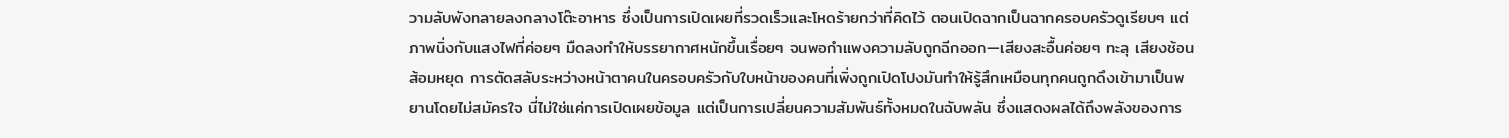วามลับพังทลายลงกลางโต๊ะอาหาร ซึ่งเป็นการเปิดเผยที่รวดเร็วและโหดร้ายกว่าที่คิดไว้ ตอนเปิดฉากเป็นฉากครอบครัวดูเรียบๆ แต่ภาพนิ่งกับแสงไฟที่ค่อยๆ มืดลงทำให้บรรยากาศหนักขึ้นเรื่อยๆ จนพอกำแพงความลับถูกฉีกออก—เสียงสะอื้นค่อยๆ ทะลุ เสียงช้อนส้อมหยุด การตัดสลับระหว่างหน้าตาคนในครอบครัวกับใบหน้าของคนที่เพิ่งถูกเปิดโปงมันทำให้รู้สึกเหมือนทุกคนถูกดึงเข้ามาเป็นพยานโดยไม่สมัครใจ นี่ไม่ใช่แค่การเปิดเผยข้อมูล แต่เป็นการเปลี่ยนความสัมพันธ์ทั้งหมดในฉับพลัน ซึ่งแสดงผลได้ถึงพลังของการ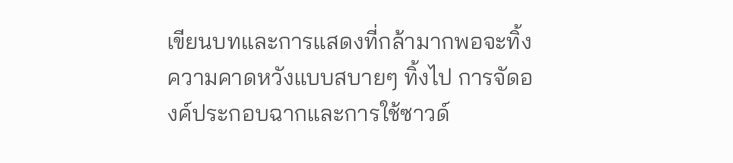เขียนบทและการแสดงที่กล้ามากพอจะทิ้งความคาดหวังแบบสบายๆ ทิ้งไป การจัดองค์ประกอบฉากและการใช้ซาวด์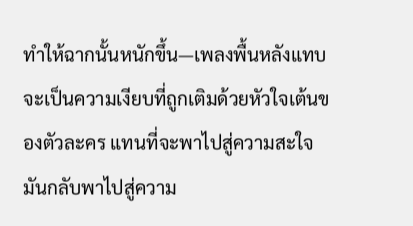ทำให้ฉากนั้นหนักขึ้น—เพลงพื้นหลังแทบจะเป็นความเงียบที่ถูกเติมด้วยหัวใจเต้นของตัวละคร แทนที่จะพาไปสู่ความสะใจมันกลับพาไปสู่ความ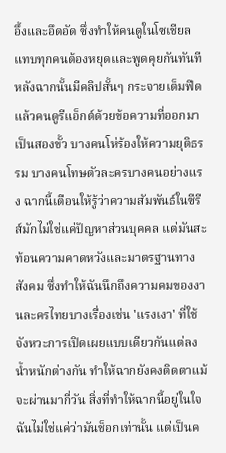อึ้งและอึดอัด ซึ่งทำให้คนดูในโซเชียลแทบทุกคนต้องหยุดและพูดคุยกันทันที หลังฉากนั้นมีคลิปสั้นๆ กระจายเต็มฟีดแล้วคนดูรีแอ็กต์ด้วยข้อความที่ออกมาเป็นสองขั้ว บางคนโห่ร้องให้ความยุติธรรม บางคนโทษตัวละครบางคนอย่างแรง ฉากนี้เตือนให้รู้ว่าความสัมพันธ์ในซีรีส์มักไม่ใช่แค่ปัญหาส่วนบุคคล แต่มันสะท้อนความคาดหวังและมาตรฐานทางสังคม ซึ่งทำให้ฉันนึกถึงความคมของงานละครไทยบางเรื่องเช่น 'แรงเงา' ที่ใช้จังหวะการเปิดเผยแบบเดียวกันแต่ลงน้ำหนักต่างกัน ทำให้ฉากยังคงติดตาแม้จะผ่านมากี่วัน สิ่งที่ทำให้ฉากนี้อยู่ในใจฉันไม่ใช่แค่ว่ามันช็อกเท่านั้น แต่เป็นค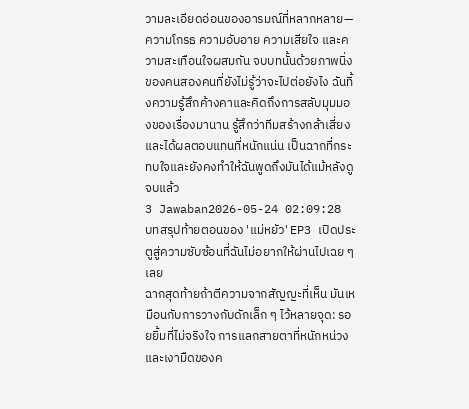วามละเอียดอ่อนของอารมณ์ที่หลากหลาย—ความโกรธ ความอับอาย ความเสียใจ และความสะเทือนใจผสมกัน จบบทนั้นด้วยภาพนิ่งของคนสองคนที่ยังไม่รู้ว่าจะไปต่อยังไง ฉันทิ้งความรู้สึกค้างคาและคิดถึงการสลับมุมมองของเรื่องมานาน รู้สึกว่าทีมสร้างกล้าเสี่ยงและได้ผลตอบแทนที่หนักแน่น เป็นฉากที่กระทบใจและยังคงทำให้ฉันพูดถึงมันได้แม้หลังดูจบแล้ว
3 Jawaban2026-05-24 02:09:28
บทสรุปท้ายตอนของ 'แม่หยัว' EP3 เปิดประตูสู่ความซับซ้อนที่ฉันไม่อยากให้ผ่านไปเฉย ๆ เลย
ฉากสุดท้ายถ้าตีความจากสัญญะที่เห็น มันเหมือนกับการวางกับดักเล็ก ๆ ไว้หลายจุด: รอยยิ้มที่ไม่จริงใจ การแลกสายตาที่หนักหน่วง และเงามืดของค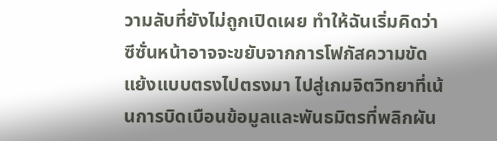วามลับที่ยังไม่ถูกเปิดเผย ทำให้ฉันเริ่มคิดว่าซีซั่นหน้าอาจจะขยับจากการโฟกัสความขัดแย้งแบบตรงไปตรงมา ไปสู่เกมจิตวิทยาที่เน้นการบิดเบือนข้อมูลและพันธมิตรที่พลิกผัน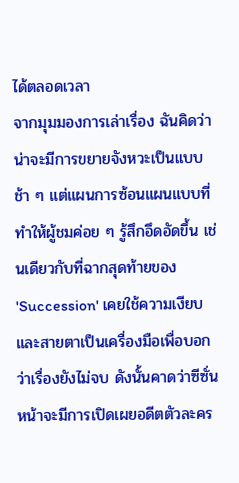ได้ตลอดเวลา
จากมุมมองการเล่าเรื่อง ฉันคิดว่าน่าจะมีการขยายจังหวะเป็นแบบช้า ๆ แต่แผนการซ้อนแผนแบบที่ทำให้ผู้ชมค่อย ๆ รู้สึกอึดอัดขึ้น เช่นเดียวกับที่ฉากสุดท้ายของ 'Succession' เคยใช้ความเงียบและสายตาเป็นเครื่องมือเพื่อบอกว่าเรื่องยังไม่จบ ดังนั้นคาดว่าซีซั่นหน้าจะมีการเปิดเผยอดีตตัวละคร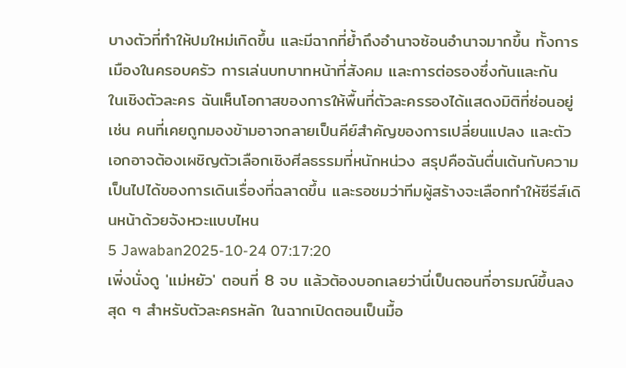บางตัวที่ทำให้ปมใหม่เกิดขึ้น และมีฉากที่ย้ำถึงอำนาจซ้อนอำนาจมากขึ้น ทั้งการเมืองในครอบครัว การเล่นบทบาทหน้าที่สังคม และการต่อรองซึ่งกันและกัน
ในเชิงตัวละคร ฉันเห็นโอกาสของการให้พื้นที่ตัวละครรองได้แสดงมิติที่ซ่อนอยู่ เช่น คนที่เคยถูกมองข้ามอาจกลายเป็นคีย์สำคัญของการเปลี่ยนแปลง และตัวเอกอาจต้องเผชิญตัวเลือกเชิงศีลธรรมที่หนักหน่วง สรุปคือฉันตื่นเต้นกับความเป็นไปได้ของการเดินเรื่องที่ฉลาดขึ้น และรอชมว่าทีมผู้สร้างจะเลือกทำให้ซีรีส์เดินหน้าด้วยจังหวะแบบไหน
5 Jawaban2025-10-24 07:17:20
เพิ่งนั่งดู 'แม่หยัว' ตอนที่ 8 จบ แล้วต้องบอกเลยว่านี่เป็นตอนที่อารมณ์ขึ้นลงสุด ๆ สำหรับตัวละครหลัก ในฉากเปิดตอนเป็นมื้อ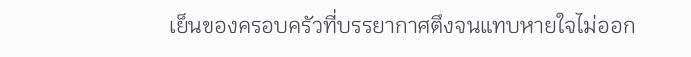เย็นของครอบครัวที่บรรยากาศตึงจนแทบหายใจไม่ออก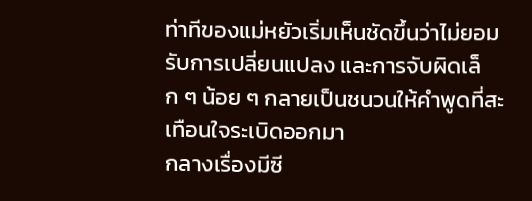ท่าทีของแม่หยัวเริ่มเห็นชัดขึ้นว่าไม่ยอมรับการเปลี่ยนแปลง และการจับผิดเล็ก ๆ น้อย ๆ กลายเป็นชนวนให้คำพูดที่สะเทือนใจระเบิดออกมา
กลางเรื่องมีซี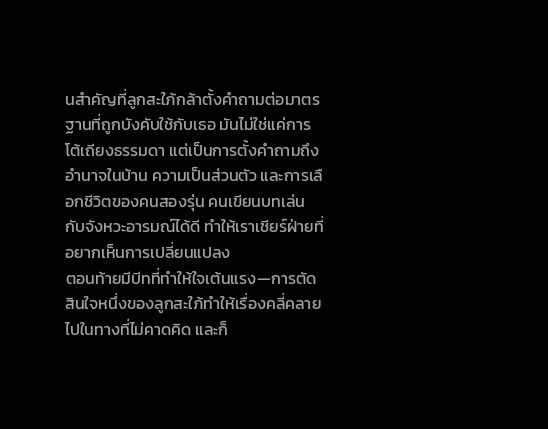นสำคัญที่ลูกสะใภ้กล้าตั้งคำถามต่อมาตรฐานที่ถูกบังคับใช้กับเธอ มันไม่ใช่แค่การโต้เถียงธรรมดา แต่เป็นการตั้งคำถามถึงอำนาจในบ้าน ความเป็นส่วนตัว และการเลือกชีวิตของคนสองรุ่น คนเขียนบทเล่นกับจังหวะอารมณ์ได้ดี ทำให้เราเชียร์ฝ่ายที่อยากเห็นการเปลี่ยนแปลง
ตอนท้ายมีบีทที่ทำให้ใจเต้นแรง—การตัดสินใจหนึ่งของลูกสะใภ้ทำให้เรื่องคลี่คลายไปในทางที่ไม่คาดคิด และก็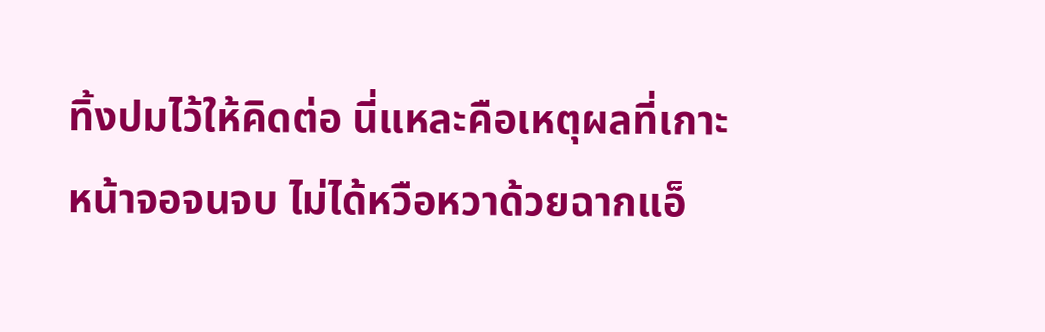ทิ้งปมไว้ให้คิดต่อ นี่แหละคือเหตุผลที่เกาะหน้าจอจนจบ ไม่ได้หวือหวาด้วยฉากแอ็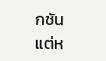กชัน แต่ห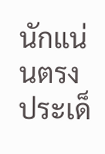นักแน่นตรงประเด็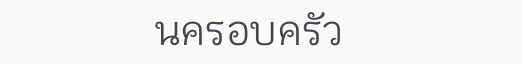นครอบครัว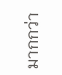มากกว่า